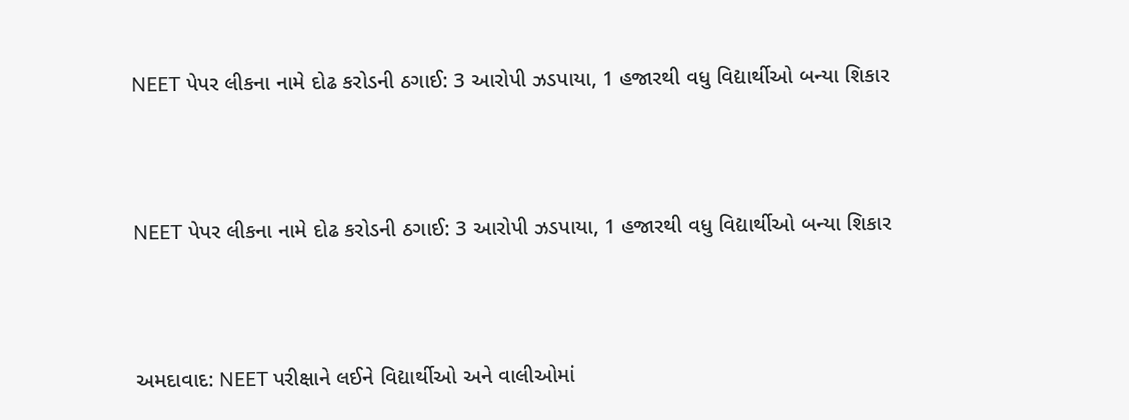NEET પેપર લીકના નામે દોઢ કરોડની ઠગાઈ: 3 આરોપી ઝડપાયા, 1 હજારથી વધુ વિદ્યાર્થીઓ બન્યા શિકાર



NEET પેપર લીકના નામે દોઢ કરોડની ઠગાઈ: 3 આરોપી ઝડપાયા, 1 હજારથી વધુ વિદ્યાર્થીઓ બન્યા શિકાર



અમદાવાદ: NEET પરીક્ષાને લઈને વિદ્યાર્થીઓ અને વાલીઓમાં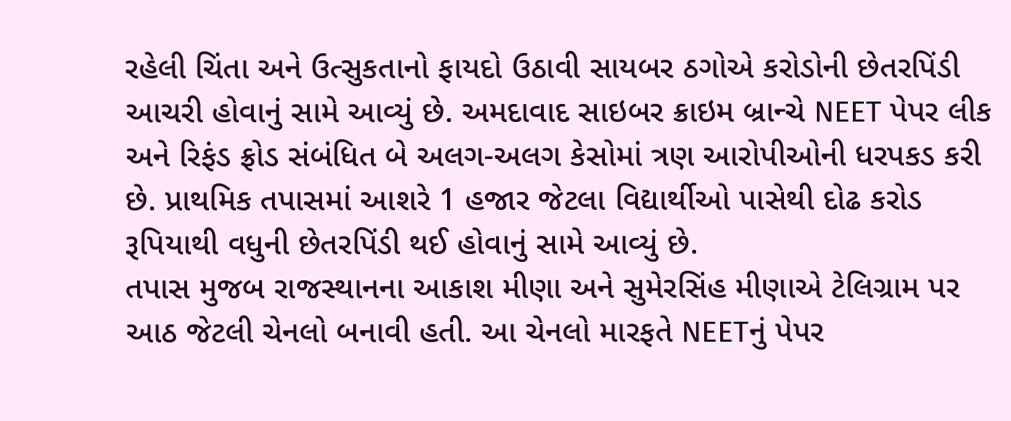રહેલી ચિંતા અને ઉત્સુકતાનો ફાયદો ઉઠાવી સાયબર ઠગોએ કરોડોની છેતરપિંડી આચરી હોવાનું સામે આવ્યું છે. અમદાવાદ સાઇબર ક્રાઇમ બ્રાન્ચે NEET પેપર લીક અને રિફંડ ફ્રોડ સંબંધિત બે અલગ-અલગ કેસોમાં ત્રણ આરોપીઓની ધરપકડ કરી છે. પ્રાથમિક તપાસમાં આશરે 1 હજાર જેટલા વિદ્યાર્થીઓ પાસેથી દોઢ કરોડ રૂપિયાથી વધુની છેતરપિંડી થઈ હોવાનું સામે આવ્યું છે.
તપાસ મુજબ રાજસ્થાનના આકાશ મીણા અને સુમેરસિંહ મીણાએ ટેલિગ્રામ પર આઠ જેટલી ચેનલો બનાવી હતી. આ ચેનલો મારફતે NEETનું પેપર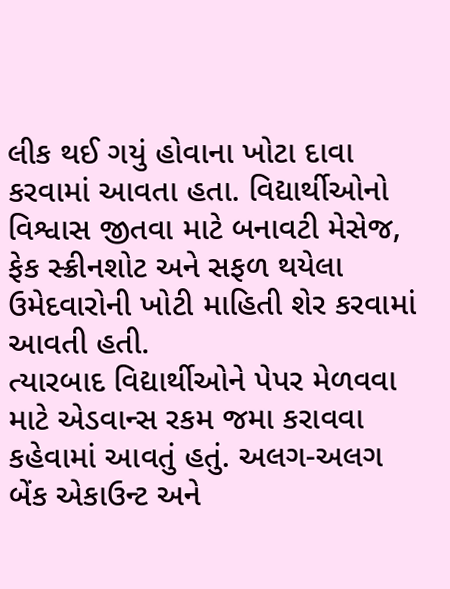લીક થઈ ગયું હોવાના ખોટા દાવા કરવામાં આવતા હતા. વિદ્યાર્થીઓનો વિશ્વાસ જીતવા માટે બનાવટી મેસેજ, ફેક સ્ક્રીનશોટ અને સફળ થયેલા ઉમેદવારોની ખોટી માહિતી શેર કરવામાં આવતી હતી.
ત્યારબાદ વિદ્યાર્થીઓને પેપર મેળવવા માટે એડવાન્સ રકમ જમા કરાવવા કહેવામાં આવતું હતું. અલગ-અલગ બેંક એકાઉન્ટ અને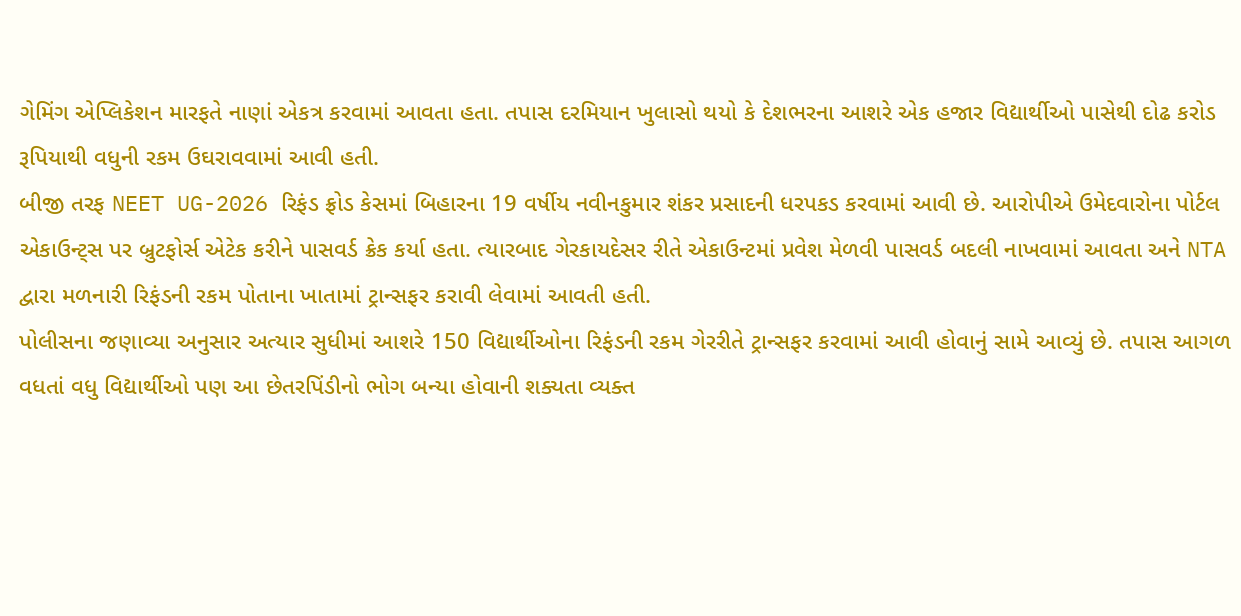ગેમિંગ એપ્લિકેશન મારફતે નાણાં એકત્ર કરવામાં આવતા હતા. તપાસ દરમિયાન ખુલાસો થયો કે દેશભરના આશરે એક હજાર વિદ્યાર્થીઓ પાસેથી દોઢ કરોડ રૂપિયાથી વધુની રકમ ઉઘરાવવામાં આવી હતી.
બીજી તરફ NEET UG-2026 રિફંડ ફ્રોડ કેસમાં બિહારના 19 વર્ષીય નવીનકુમાર શંકર પ્રસાદની ધરપકડ કરવામાં આવી છે. આરોપીએ ઉમેદવારોના પોર્ટલ એકાઉન્ટ્સ પર બ્રુટફોર્સ એટેક કરીને પાસવર્ડ ક્રેક કર્યા હતા. ત્યારબાદ ગેરકાયદેસર રીતે એકાઉન્ટમાં પ્રવેશ મેળવી પાસવર્ડ બદલી નાખવામાં આવતા અને NTA દ્વારા મળનારી રિફંડની રકમ પોતાના ખાતામાં ટ્રાન્સફર કરાવી લેવામાં આવતી હતી.
પોલીસના જણાવ્યા અનુસાર અત્યાર સુધીમાં આશરે 150 વિદ્યાર્થીઓના રિફંડની રકમ ગેરરીતે ટ્રાન્સફર કરવામાં આવી હોવાનું સામે આવ્યું છે. તપાસ આગળ વધતાં વધુ વિદ્યાર્થીઓ પણ આ છેતરપિંડીનો ભોગ બન્યા હોવાની શક્યતા વ્યક્ત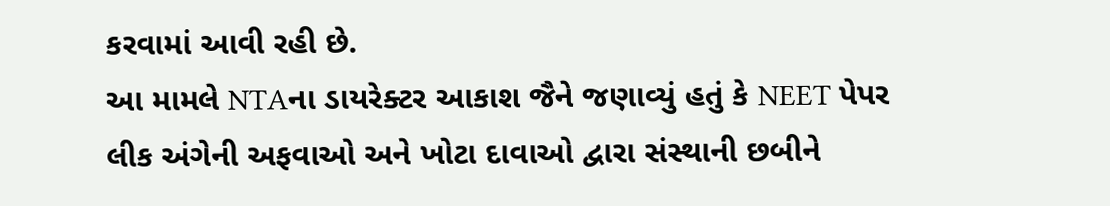કરવામાં આવી રહી છે.
આ મામલે NTAના ડાયરેક્ટર આકાશ જૈને જણાવ્યું હતું કે NEET પેપર લીક અંગેની અફવાઓ અને ખોટા દાવાઓ દ્વારા સંસ્થાની છબીને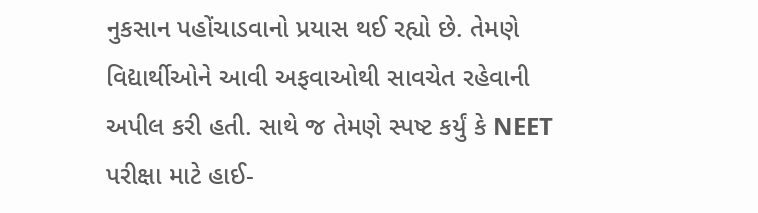નુકસાન પહોંચાડવાનો પ્રયાસ થઈ રહ્યો છે. તેમણે વિદ્યાર્થીઓને આવી અફવાઓથી સાવચેત રહેવાની અપીલ કરી હતી. સાથે જ તેમણે સ્પષ્ટ કર્યું કે NEET પરીક્ષા માટે હાઈ-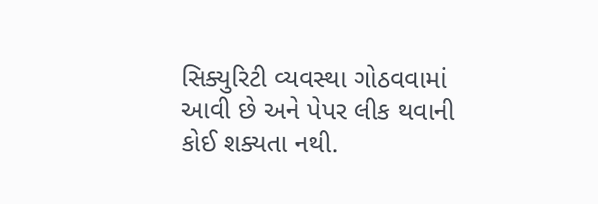સિક્યુરિટી વ્યવસ્થા ગોઠવવામાં આવી છે અને પેપર લીક થવાની કોઈ શક્યતા નથી.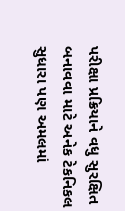પરીક્ષા પ્રક્રિયાને વધુ સુરક્ષિત બનાવવા માટે અનેક ટેકનિકલ સુધારા પણ અમલમાં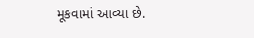મૂકવામાં આવ્યા છે.